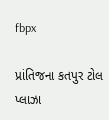fbpx

પ્રાંતિજના કતપુર ટોલ પ્લાઝા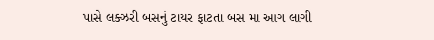પાસે લક્ઝરી બસનું ટાયર ફાટતા બસ મા આગ લાગી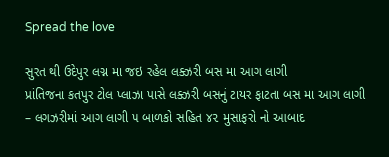Spread the love

સુરત થી ઉદેપુર લગ્ન મા જઇ રહેલ લક્ઝરી બસ મા આગ લાગી
પ્રાંતિજના કતપુર ટોલ પ્લાઝા પાસે લક્ઝરી બસનું ટાયર ફાટતા બસ મા આગ લાગી
– લગઝરીમાં આગ લાગી ૫ બાળકો સહિત ૪૨ મુસાફરો નો આબાદ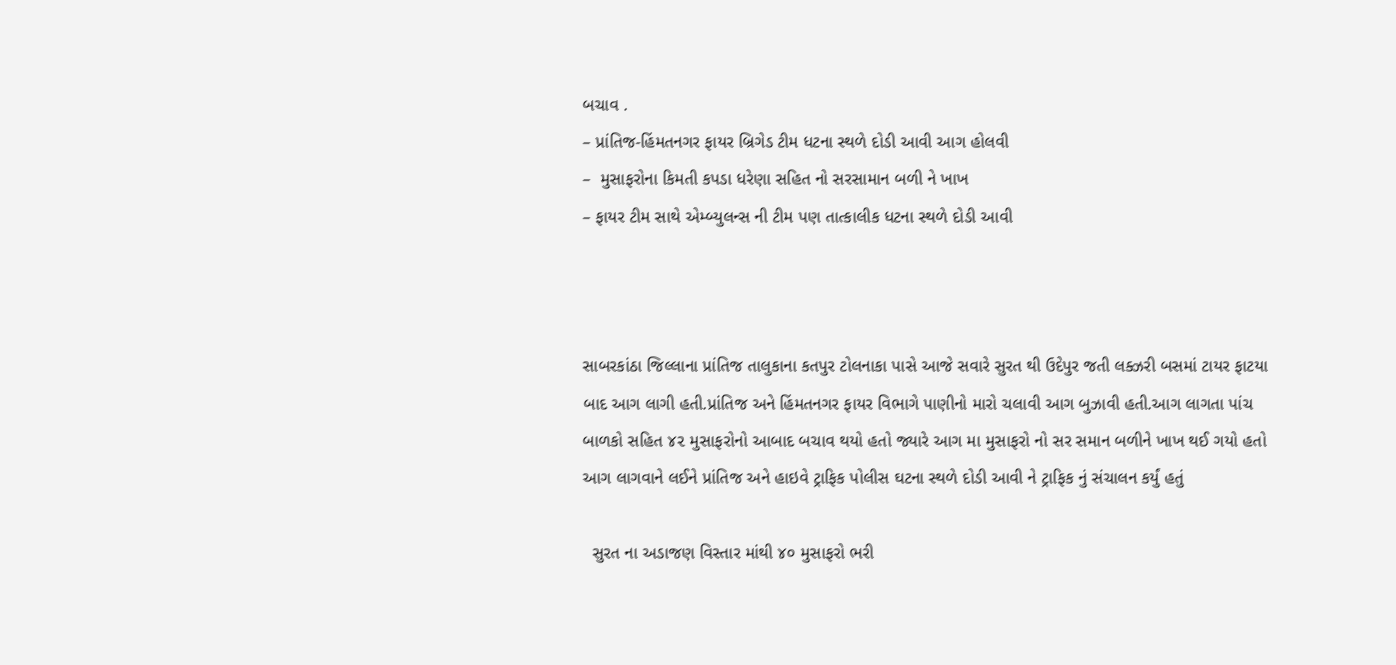બચાવ .
– પ્રાંતિજ-હિંમતનગર ફાયર બ્રિગેડ ટીમ ધટના સ્થળે દોડી આવી આગ હોલવી
–  મુસાફરોના કિમતી કપડા ધરેણા સહિત નો સરસામાન બળી ને ખાખ
– ફાયર ટીમ સાથે એમ્બ્યુલન્સ ની ટીમ પણ તાત્કાલીક ધટના સ્થળે દોડી આવી



સાબરકાંઠા જિલ્લાના પ્રાંતિજ તાલુકાના કતપુર ટોલનાકા પાસે આજે સવારે સુરત થી ઉદેપુર જતી લક્ઝરી બસમાં ટાયર ફાટયા બાદ આગ લાગી હતી.પ્રાંતિજ અને હિંમતનગર ફાયર વિભાગે પાણીનો મારો ચલાવી આગ બુઝાવી હતી.આગ લાગતા પાંચ બાળકો સહિત ૪૨ મુસાફરોનો આબાદ બચાવ થયો હતો જ્યારે આગ મા મુસાફરો નો સર સમાન બળીને ખાખ થઈ ગયો હતો આગ લાગવાને લઈને પ્રાંતિજ અને હાઇવે ટ્રાફિક પોલીસ ઘટના સ્થળે દોડી આવી ને ટ્રાફિક નું સંચાલન કર્યું હતું

  સુરત ના અડાજણ વિસ્તાર માંથી ૪૦ મુસાફરો ભરી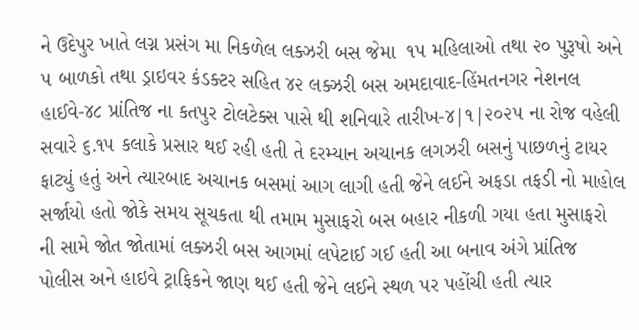ને ઉદેપુર ખાતે લગ્ન પ્રસંગ મા નિકળેલ લક્ઝરી બસ જેમા  ૧૫ મહિલાઓ તથા ૨૦ પુરૂષો અને ૫ બાળકો તથા ડ્રાઇવર કંડક્ટર સહિત ૪૨ લક્ઝરી બસ અમદાવાદ-હિંમતનગર નેશનલ હાઈવે-૪૮ પ્રાંતિજ ના કતપુર ટોલટેક્સ પાસે થી શનિવારે તારીખ-૪|૧|૨૦૨૫ ના રોજ વહેલી સવારે ૬.૧૫ કલાકે પ્રસાર થઈ રહી હતી તે દરમ્યાન અચાનક લગઝરી બસનું પાછળનું ટાયર ફાટ્યું હતું અને ત્યારબાદ અચાનક બસમાં આગ લાગી હતી જેને લઈને અફડા તફડી નો માહોલ સર્જાયો હતો જોકે સમય સૂચકતા થી તમામ મુસાફરો બસ બહાર નીકળી ગયા હતા મુસાફરો ની સામે જોત જોતામાં લક્ઝરી બસ આગમાં લપેટાઈ ગઈ હતી આ બનાવ અંગે પ્રાંતિજ પોલીસ અને હાઇવે ટ્રાફિકને જાણ થઈ હતી જેને લઈને સ્થળ પર પહોંચી હતી ત્યાર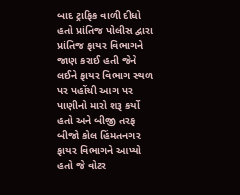બાદ ટ્રાફિક વાળી દીધો હતો પ્રાંતિજ પોલીસ દ્વારા પ્રાંતિજ ફાયર વિભાગને જાણ કરાઈ હતી જેને લઈને ફાયર વિભાગ સ્થળ પર પહોંચી આગ પર પાણીનો મારો શરૂ કર્યો હતો અને બીજી તરફ બીજો કોલ હિંમતનગર ફાયર વિભાગને આપ્યો હતો જે વોટર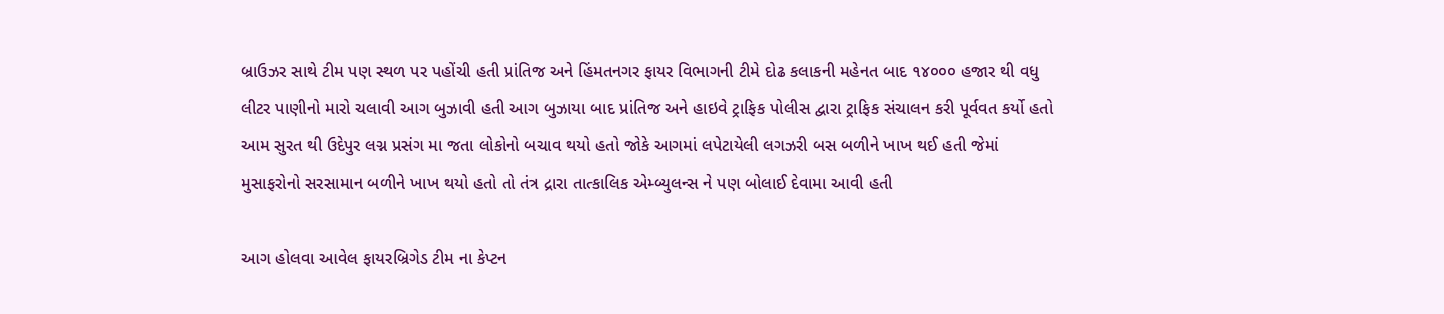બ્રાઉઝર સાથે ટીમ પણ સ્થળ પર પહોંચી હતી પ્રાંતિજ અને હિંમતનગર ફાયર વિભાગની ટીમે દોઢ કલાકની મહેનત બાદ ૧૪૦૦૦ હજાર થી વધુ લીટર પાણીનો મારો ચલાવી આગ બુઝાવી હતી આગ બુઝાયા બાદ પ્રાંતિજ અને હાઇવે ટ્રાફિક પોલીસ દ્વારા ટ્રાફિક સંચાલન કરી પૂર્વવત કર્યો હતો આમ સુરત થી ઉદેપુર લગ્ન પ્રસંગ મા જતા લોકોનો બચાવ થયો હતો જોકે આગમાં લપેટાયેલી લગઝરી બસ બળીને ખાખ થઈ હતી જેમાં મુસાફરોનો સરસામાન બળીને ખાખ થયો હતો તો તંત્ર દ્રારા તાત્કાલિક એમ્બ્યુલન્સ ને પણ બોલાઈ દેવામા આવી હતી

આગ હોલવા આવેલ ફાયરબ્રિગેડ ટીમ ના કેપ્ટન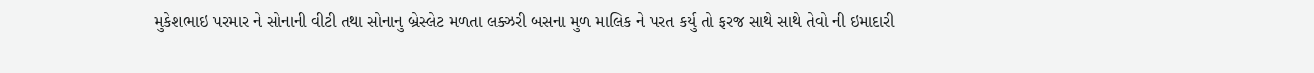મુકેશભાઇ પરમાર ને સોનાની વીટી તથા સોનાનુ બ્રેસ્લેટ મળતા લક્ઝરી બસના મુળ માલિક ને પરત કર્યુ તો ફરજ સાથે સાથે તેવો ની ઇમાદારી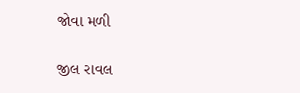જોવા મળી

જીલ રાવલ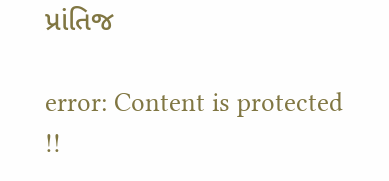પ્રાંતિજ

error: Content is protected !!